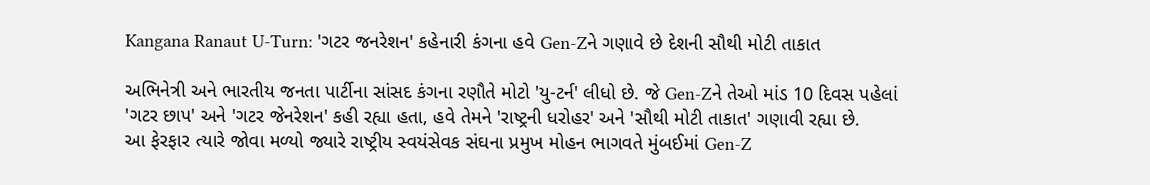Kangana Ranaut U-Turn: 'ગટર જનરેશન' કહેનારી કંગના હવે Gen-Zને ગણાવે છે દેશની સૌથી મોટી તાકાત

અભિનેત્રી અને ભારતીય જનતા પાર્ટીના સાંસદ કંગના રણૌતે મોટો 'યુ-ટર્ન' લીધો છે. જે Gen-Zને તેઓ માંડ 10 દિવસ પહેલાં 'ગટર છાપ' અને 'ગટર જેનરેશન' કહી રહ્યા હતા, હવે તેમને 'રાષ્ટ્રની ધરોહર' અને 'સૌથી મોટી તાકાત' ગણાવી રહ્યા છે.
આ ફેરફાર ત્યારે જોવા મળ્યો જ્યારે રાષ્ટ્રીય સ્વયંસેવક સંઘના પ્રમુખ મોહન ભાગવતે મુંબઈમાં Gen-Z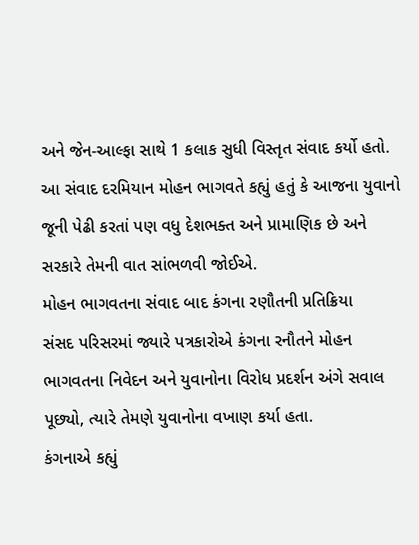અને જેન-આલ્ફા સાથે 1 કલાક સુધી વિસ્તૃત સંવાદ કર્યો હતો. આ સંવાદ દરમિયાન મોહન ભાગવતે કહ્યું હતું કે આજના યુવાનો જૂની પેઢી કરતાં પણ વધુ દેશભક્ત અને પ્રામાણિક છે અને સરકારે તેમની વાત સાંભળવી જોઈએ.
મોહન ભાગવતના સંવાદ બાદ કંગના રણૌતની પ્રતિક્રિયા
સંસદ પરિસરમાં જ્યારે પત્રકારોએ કંગના રનૌતને મોહન ભાગવતના નિવેદન અને યુવાનોના વિરોધ પ્રદર્શન અંગે સવાલ પૂછ્યો, ત્યારે તેમણે યુવાનોના વખાણ કર્યા હતા.
કંગનાએ કહ્યું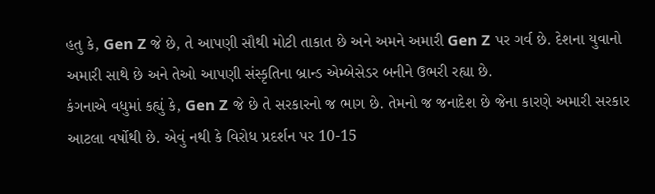હતુ કે, Gen Z જે છે, તે આપણી સૌથી મોટી તાકાત છે અને અમને અમારી Gen Z પર ગર્વ છે. દેશના યુવાનો અમારી સાથે છે અને તેઓ આપણી સંસ્કૃતિના બ્રાન્ડ એમ્બેસેડર બનીને ઉભરી રહ્યા છે.
કંગનાએ વધુમાં કહ્યું કે, Gen Z જે છે તે સરકારનો જ ભાગ છે. તેમનો જ જનાદેશ છે જેના કારણે અમારી સરકાર આટલા વર્ષોથી છે. એવું નથી કે વિરોધ પ્રદર્શન પર 10-15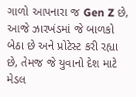ગાળો આપનારા જ Gen Z છે, આજે ઝારખંડમાં જે બાળકો બેઠા છે અને પ્રોટેસ્ટ કરી રહ્યા છે, તેમજ જે યુવાનો દેશ માટે મેડલ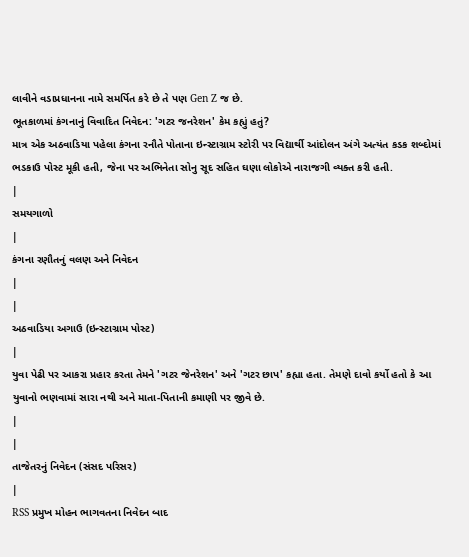લાવીને વડાપ્રધાનના નામે સમર્પિત કરે છે તે પણ Gen Z જ છે.
ભૂતકાળમાં કંગનાનું વિવાદિત નિવેદન: 'ગટર જનરેશન' કેમ કહ્યું હતું?
માત્ર એક અઠવાડિયા પહેલા કંગના રનૌતે પોતાના ઇન્સ્ટાગ્રામ સ્ટોરી પર વિદ્યાર્થી આંદોલન અંગે અત્યંત કડક શબ્દોમાં ભડકાઉ પોસ્ટ મૂકી હતી, જેના પર અભિનેતા સોનુ સૂદ સહિત ઘણા લોકોએ નારાજગી વ્યક્ત કરી હતી.
|
સમયગાળો
|
કંગના રણૌતનું વલણ અને નિવેદન
|
|
અઠવાડિયા અગાઉ (ઇન્સ્ટાગ્રામ પોસ્ટ)
|
યુવા પેઢી પર આકરા પ્રહાર કરતા તેમને 'ગટર જેનરેશન' અને 'ગટર છાપ' કહ્યા હતા. તેમણે દાવો કર્યો હતો કે આ યુવાનો ભણવામાં સારા નથી અને માતા-પિતાની કમાણી પર જીવે છે.
|
|
તાજેતરનું નિવેદન (સંસદ પરિસર)
|
RSS પ્રમુખ મોહન ભાગવતના નિવેદન બાદ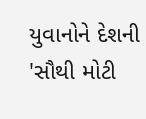યુવાનોને દેશની 'સૌથી મોટી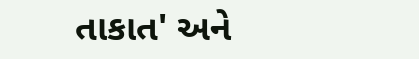તાકાત' અને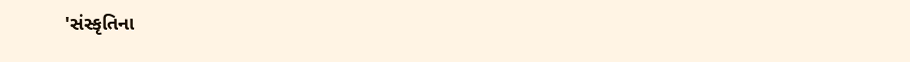'સંસ્કૃતિના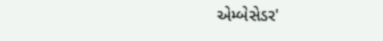એમ્બેસેડર'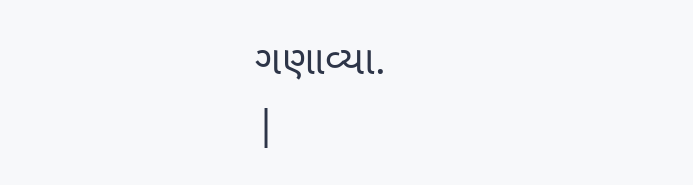ગણાવ્યા.
|